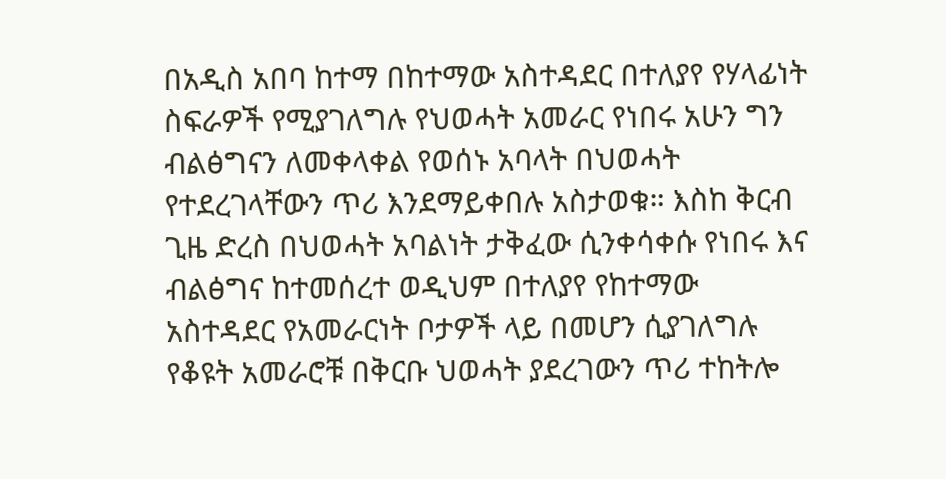በአዲስ አበባ ከተማ በከተማው አስተዳደር በተለያየ የሃላፊነት ስፍራዎች የሚያገለግሉ የህወሓት አመራር የነበሩ አሁን ግን ብልፅግናን ለመቀላቀል የወሰኑ አባላት በህወሓት የተደረገላቸውን ጥሪ እንደማይቀበሉ አስታወቁ። እስከ ቅርብ ጊዜ ድረስ በህወሓት አባልነት ታቅፈው ሲንቀሳቀሱ የነበሩ እና ብልፅግና ከተመሰረተ ወዲህም በተለያየ የከተማው አስተዳደር የአመራርነት ቦታዎች ላይ በመሆን ሲያገለግሉ የቆዩት አመራሮቹ በቅርቡ ህወሓት ያደረገውን ጥሪ ተከትሎ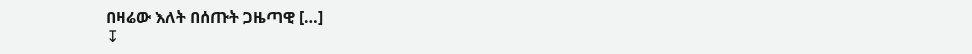በዛሬው እለት በሰጡት ጋዜጣዊ […]
↧